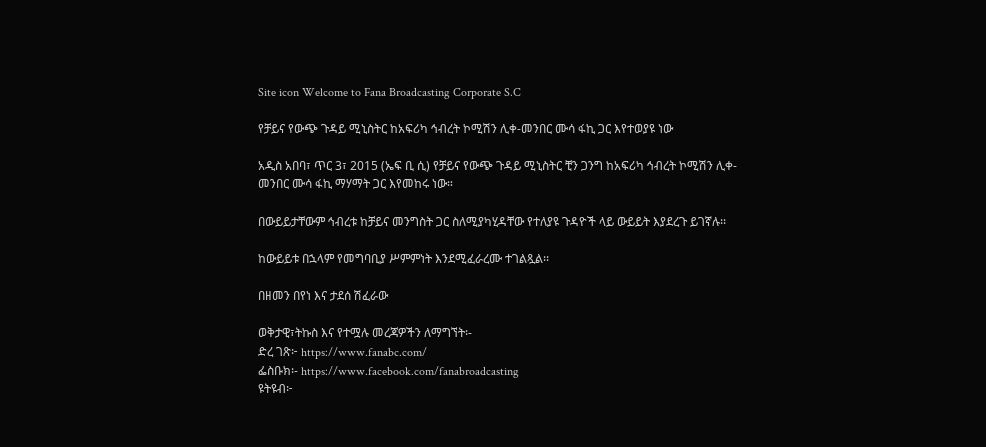Site icon Welcome to Fana Broadcasting Corporate S.C

የቻይና የውጭ ጉዳይ ሚኒስትር ከአፍሪካ ኅብረት ኮሚሽን ሊቀ-መንበር ሙሳ ፋኪ ጋር እየተወያዩ ነው

አዲስ አበባ፣ ጥር 3፣ 2015 (ኤፍ ቢ ሲ) የቻይና የውጭ ጉዳይ ሚኒስትር ቺን ጋንግ ከአፍሪካ ኅብረት ኮሚሽን ሊቀ-መንበር ሙሳ ፋኪ ማሃማት ጋር እየመከሩ ነው።

በውይይታቸውም ኅብረቱ ከቻይና መንግስት ጋር ስለሚያካሂዳቸው የተለያዩ ጉዳዮች ላይ ውይይት እያደረጉ ይገኛሉ፡፡

ከውይይቱ በኋላም የመግባቢያ ሥምምነት እንደሚፈራረሙ ተገልጿል፡፡

በዘመን በየነ እና ታደሰ ሽፈራው

ወቅታዊ፣ትኩስ እና የተሟሉ መረጃዎችን ለማግኘት፡-
ድረ ገጽ፦ https://www.fanabc.com/
ፌስቡክ፡- https://www.facebook.com/fanabroadcasting
ዩትዩብ፦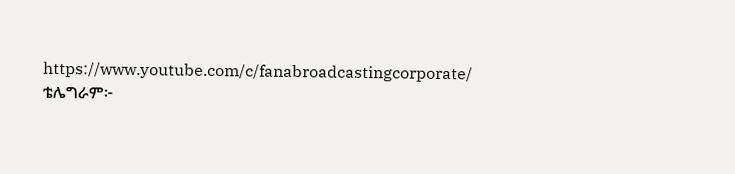https://www.youtube.com/c/fanabroadcastingcorporate/
ቴሌግራም፦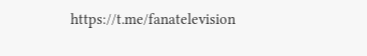https://t.me/fanatelevision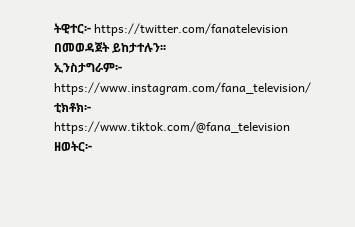ትዊተር፦ https://twitter.com/fanatelevision በመወዳጀት ይከታተሉን፡፡
ኢንስታግራም፦ https://www.instagram.com/fana_television/
ቲክቶክ፦ https://www.tiktok.com/@fana_television
ዘወትር፦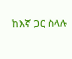ከእኛ ጋር ስላሉ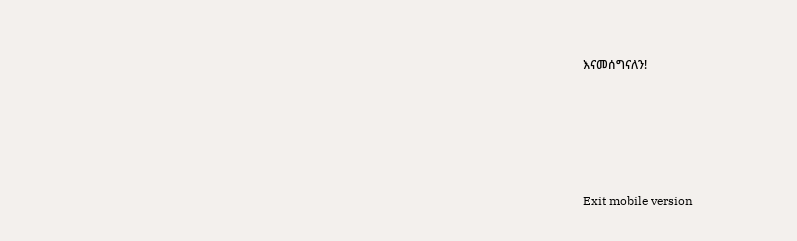እናመሰግናለን!





Exit mobile version